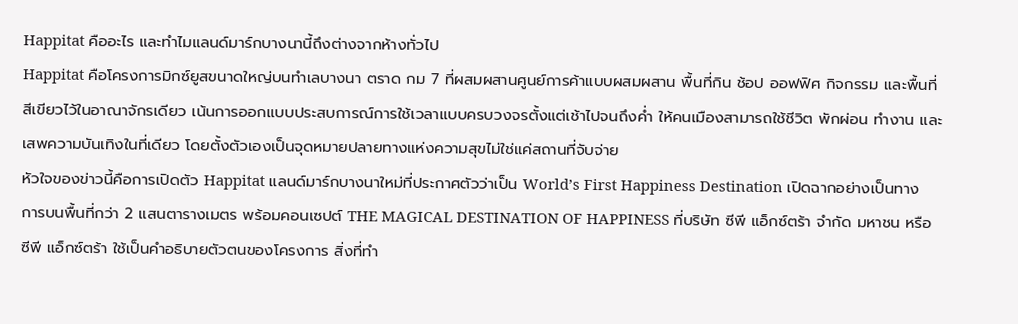Happitat คืออะไร และทำไมแลนด์มาร์กบางนานี้ถึงต่างจากห้างทั่วไป
Happitat คือโครงการมิกซ์ยูสขนาดใหญ่บนทำเลบางนา ตราด กม 7 ที่ผสมผสานศูนย์การค้าแบบผสมผสาน พื้นที่กิน ช้อป ออฟฟิศ กิจกรรม และพื้นที่สีเขียวไว้ในอาณาจักรเดียว เน้นการออกแบบประสบการณ์การใช้เวลาแบบครบวงจรตั้งแต่เช้าไปจนถึงค่ำ ให้คนเมืองสามารถใช้ชีวิต พักผ่อน ทำงาน และเสพความบันเทิงในที่เดียว โดยตั้งตัวเองเป็นจุดหมายปลายทางแห่งความสุขไม่ใช่แค่สถานที่จับจ่าย
หัวใจของข่าวนี้คือการเปิดตัว Happitat แลนด์มาร์กบางนาใหม่ที่ประกาศตัวว่าเป็น World’s First Happiness Destination เปิดฉากอย่างเป็นทางการบนพื้นที่กว่า 2 แสนตารางเมตร พร้อมคอนเซปต์ THE MAGICAL DESTINATION OF HAPPINESS ที่บริษัท ซีพี แอ็กซ์ตร้า จำกัด มหาชน หรือ ซีพี แอ็กซ์ตร้า ใช้เป็นคำอธิบายตัวตนของโครงการ สิ่งที่ทำ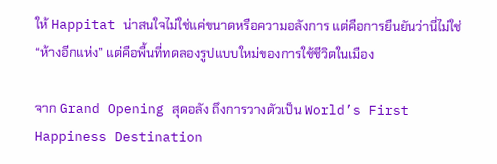ให้ Happitat น่าสนใจไม่ใช่แค่ขนาดหรือความอลังการ แต่คือการยืนยันว่านี่ไม่ใช่ “ห้างอีกแห่ง” แต่คือพื้นที่ทดลองรูปแบบใหม่ของการใช้ชีวิตในเมือง

จาก Grand Opening สุดอลัง ถึงการวางตัวเป็น World’s First Happiness Destination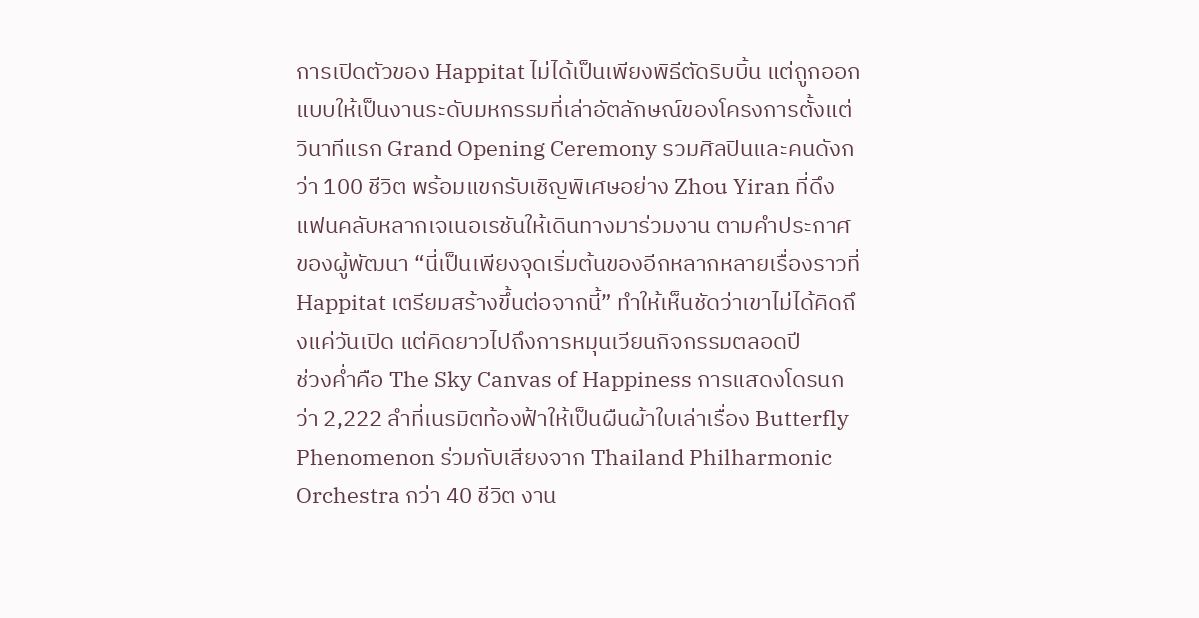การเปิดตัวของ Happitat ไม่ได้เป็นเพียงพิธีตัดริบบิ้น แต่ถูกออกแบบให้เป็นงานระดับมหกรรมที่เล่าอัตลักษณ์ของโครงการตั้งแต่วินาทีแรก Grand Opening Ceremony รวมศิลปินและคนดังกว่า 100 ชีวิต พร้อมแขกรับเชิญพิเศษอย่าง Zhou Yiran ที่ดึงแฟนคลับหลากเจเนอเรชันให้เดินทางมาร่วมงาน ตามคำประกาศของผู้พัฒนา “นี่เป็นเพียงจุดเริ่มต้นของอีกหลากหลายเรื่องราวที่ Happitat เตรียมสร้างขึ้นต่อจากนี้” ทำให้เห็นชัดว่าเขาไม่ได้คิดถึงแค่วันเปิด แต่คิดยาวไปถึงการหมุนเวียนกิจกรรมตลอดปี
ช่วงค่ำคือ The Sky Canvas of Happiness การแสดงโดรนกว่า 2,222 ลำที่เนรมิตท้องฟ้าให้เป็นผืนผ้าใบเล่าเรื่อง Butterfly Phenomenon ร่วมกับเสียงจาก Thailand Philharmonic Orchestra กว่า 40 ชีวิต งาน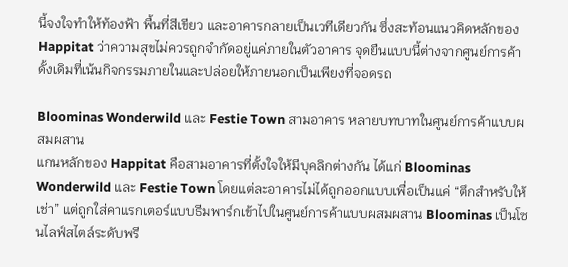นี้จงใจทำให้ท้องฟ้า พื้นที่สีเขียว และอาคารกลายเป็นเวทีเดียวกัน ซึ่งสะท้อนแนวคิดหลักของ Happitat ว่าความสุขไม่ควรถูกจำกัดอยู่แค่ภายในตัวอาคาร จุดยืนแบบนี้ต่างจากศูนย์การค้าดั้งเดิมที่เน้นกิจกรรมภายในและปล่อยให้ภายนอกเป็นเพียงที่จอดรถ

Bloominas Wonderwild และ Festie Town สามอาคาร หลายบทบาทในศูนย์การค้าแบบผสมผสาน
แกนหลักของ Happitat คือสามอาคารที่ตั้งใจให้มีบุคลิกต่างกัน ได้แก่ Bloominas Wonderwild และ Festie Town โดยแต่ละอาคารไม่ได้ถูกออกแบบเพื่อเป็นแค่ “ตึกสำหรับให้เช่า” แต่ถูกใส่คาแรกเตอร์แบบธีมพาร์กเข้าไปในศูนย์การค้าแบบผสมผสาน Bloominas เป็นโซนไลฟ์สไตล์ระดับพรี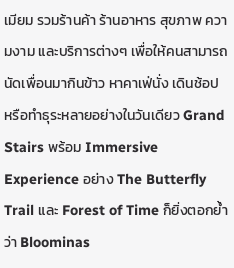เมียม รวมร้านค้า ร้านอาหาร สุขภาพ ความงาม และบริการต่างๆ เพื่อให้คนสามารถนัดเพื่อนมากินข้าว หาคาเฟ่นั่ง เดินช้อป หรือทำธุระหลายอย่างในวันเดียว Grand Stairs พร้อม Immersive Experience อย่าง The Butterfly Trail และ Forest of Time ก็ยิ่งตอกย้ำว่า Bloominas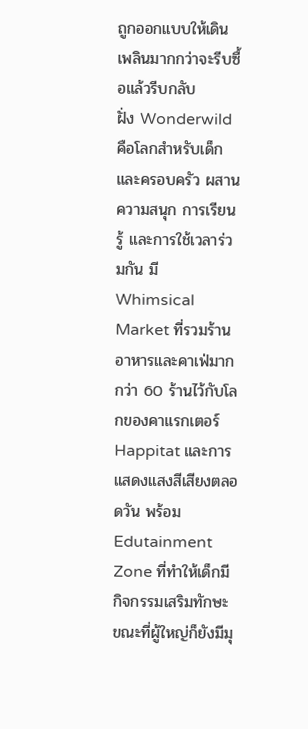ถูกออกแบบให้เดินเพลินมากกว่าจะรีบซื้อแล้วรีบกลับ
ฝั่ง Wonderwild คือโลกสำหรับเด็กและครอบครัว ผสานความสนุก การเรียนรู้ และการใช้เวลาร่วมกัน มี Whimsical Market ที่รวมร้านอาหารและคาเฟ่มากกว่า 60 ร้านไว้กับโลกของคาแรกเตอร์ Happitat และการแสดงแสงสีเสียงตลอดวัน พร้อม Edutainment Zone ที่ทำให้เด็กมีกิจกรรมเสริมทักษะ ขณะที่ผู้ใหญ่ก็ยังมีมุ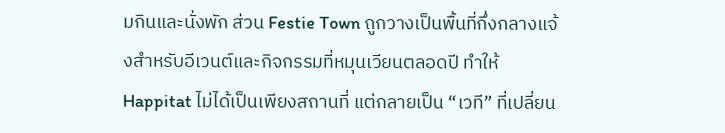มกินและนั่งพัก ส่วน Festie Town ถูกวางเป็นพื้นที่กึ่งกลางแจ้งสำหรับอีเวนต์และกิจกรรมที่หมุนเวียนตลอดปี ทำให้ Happitat ไม่ได้เป็นเพียงสถานที่ แต่กลายเป็น “เวที” ที่เปลี่ยน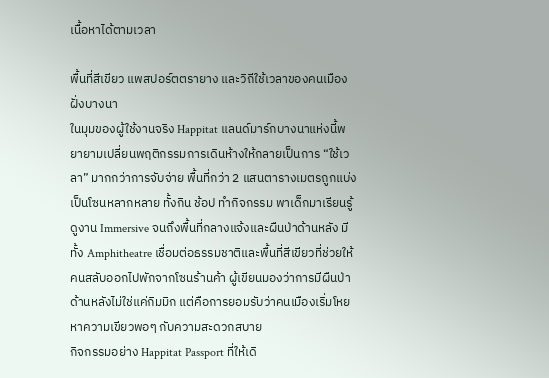เนื้อหาได้ตามเวลา

พื้นที่สีเขียว แพสปอร์ตตรายาง และวิถีใช้เวลาของคนเมืองฝั่งบางนา
ในมุมของผู้ใช้งานจริง Happitat แลนด์มาร์กบางนาแห่งนี้พยายามเปลี่ยนพฤติกรรมการเดินห้างให้กลายเป็นการ “ใช้เวลา” มากกว่าการจับจ่าย พื้นที่กว่า 2 แสนตารางเมตรถูกแบ่งเป็นโซนหลากหลาย ทั้งกิน ช้อป ทำกิจกรรม พาเด็กมาเรียนรู้ ดูงาน Immersive จนถึงพื้นที่กลางแจ้งและผืนป่าด้านหลัง มีทั้ง Amphitheatre เชื่อมต่อธรรมชาติและพื้นที่สีเขียวที่ช่วยให้คนสลับออกไปพักจากโซนร้านค้า ผู้เขียนมองว่าการมีผืนป่าด้านหลังไม่ใช่แค่กิมมิก แต่คือการยอมรับว่าคนเมืองเริ่มโหยหาความเขียวพอๆ กับความสะดวกสบาย
กิจกรรมอย่าง Happitat Passport ที่ให้เดิ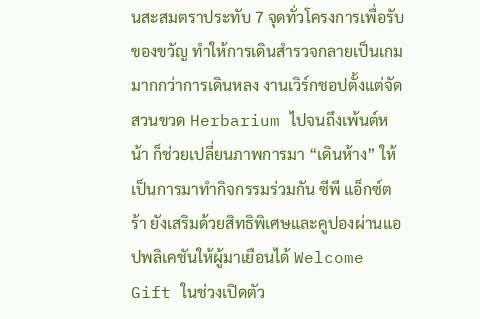นสะสมตราประทับ 7 จุดทั่วโครงการเพื่อรับของขวัญ ทำให้การเดินสำรวจกลายเป็นเกมมากกว่าการเดินหลง งานเวิร์กชอปตั้งแต่จัดสวนขวด Herbarium ไปจนถึงเพ้นต์หน้า ก็ช่วยเปลี่ยนภาพการมา “เดินห้าง” ให้เป็นการมาทำกิจกรรมร่วมกัน ซีพี แอ็กซ์ตร้า ยังเสริมด้วยสิทธิพิเศษและคูปองผ่านแอปพลิเคชันให้ผู้มาเยือนได้ Welcome Gift ในช่วงเปิดตัว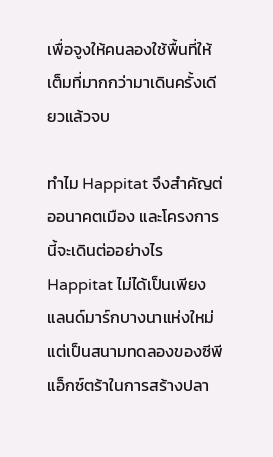เพื่อจูงให้คนลองใช้พื้นที่ให้เต็มที่มากกว่ามาเดินครั้งเดียวแล้วจบ

ทำไม Happitat จึงสำคัญต่ออนาคตเมือง และโครงการนี้จะเดินต่ออย่างไร
Happitat ไม่ได้เป็นเพียงแลนด์มาร์กบางนาแห่งใหม่ แต่เป็นสนามทดลองของซีพี แอ็กซ์ตร้าในการสร้างปลา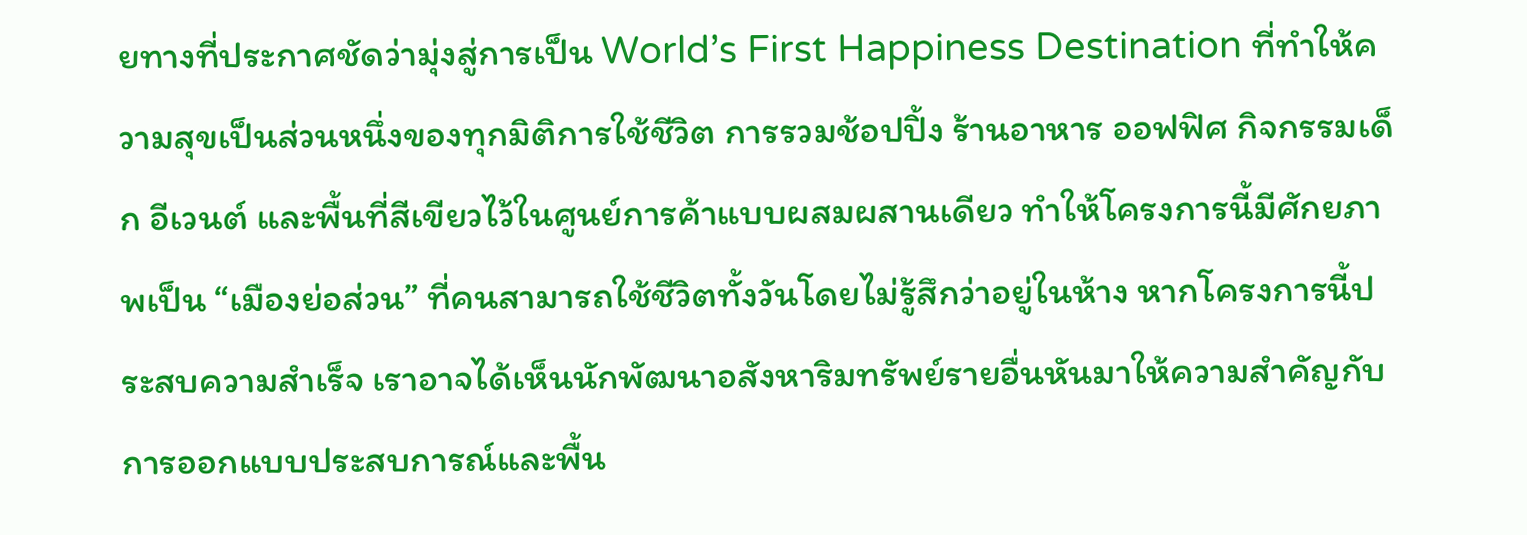ยทางที่ประกาศชัดว่ามุ่งสู่การเป็น World’s First Happiness Destination ที่ทำให้ความสุขเป็นส่วนหนึ่งของทุกมิติการใช้ชีวิต การรวมช้อปปิ้ง ร้านอาหาร ออฟฟิศ กิจกรรมเด็ก อีเวนต์ และพื้นที่สีเขียวไว้ในศูนย์การค้าแบบผสมผสานเดียว ทำให้โครงการนี้มีศักยภาพเป็น “เมืองย่อส่วน” ที่คนสามารถใช้ชีวิตทั้งวันโดยไม่รู้สึกว่าอยู่ในห้าง หากโครงการนี้ประสบความสำเร็จ เราอาจได้เห็นนักพัฒนาอสังหาริมทรัพย์รายอื่นหันมาให้ความสำคัญกับการออกแบบประสบการณ์และพื้น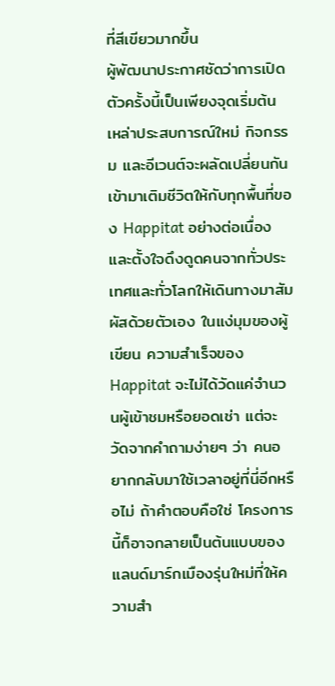ที่สีเขียวมากขึ้น
ผู้พัฒนาประกาศชัดว่าการเปิดตัวครั้งนี้เป็นเพียงจุดเริ่มต้น เหล่าประสบการณ์ใหม่ กิจกรรม และอีเวนต์จะผลัดเปลี่ยนกันเข้ามาเติมชีวิตให้กับทุกพื้นที่ของ Happitat อย่างต่อเนื่อง และตั้งใจดึงดูดคนจากทั่วประเทศและทั่วโลกให้เดินทางมาสัมผัสด้วยตัวเอง ในแง่มุมของผู้เขียน ความสำเร็จของ Happitat จะไม่ได้วัดแค่จำนวนผู้เข้าชมหรือยอดเช่า แต่จะวัดจากคำถามง่ายๆ ว่า คนอยากกลับมาใช้เวลาอยู่ที่นี่อีกหรือไม่ ถ้าคำตอบคือใช่ โครงการนี้ก็อาจกลายเป็นต้นแบบของแลนด์มาร์กเมืองรุ่นใหม่ที่ให้ความสำ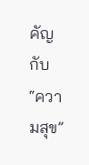คัญกับ “ความสุข”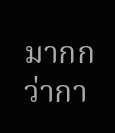มากกว่ากา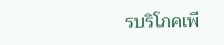รบริโภคเพี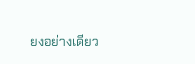ยงอย่างเดียว